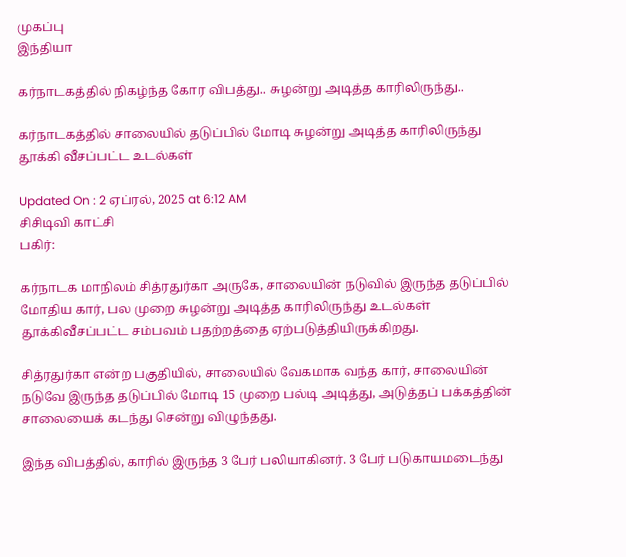முகப்பு
இந்தியா

கர்நாடகத்தில் நிகழ்ந்த கோர விபத்து.. சுழன்று அடித்த காரிலிருந்து..

கர்நாடகத்தில் சாலையில் தடுப்பில் மோடி சுழன்று அடித்த காரிலிருந்து தூக்கி வீசப்பட்ட உடல்கள்

Updated On : 2 ஏப்ரல், 2025 at 6:12 AM
சிசிடிவி காட்சி
பகிர்:

கர்நாடக மாநிலம் சித்ரதுர்கா அருகே, சாலையின் நடுவில் இருந்த தடுப்பில் மோதிய கார், பல முறை சுழன்று அடித்த காரிலிருந்து உடல்கள் தூக்கிவீசப்பட்ட சம்பவம் பதற்றத்தை ஏற்படுத்தியிருக்கிறது.

சித்ரதுர்கா என்ற பகுதியில், சாலையில் வேகமாக வந்த கார், சாலையின் நடுவே இருந்த தடுப்பில் மோடி 15 முறை பல்டி அடித்து, அடுத்தப் பக்கத்தின் சாலையைக் கடந்து சென்று விழுந்தது.

இந்த விபத்தில், காரில் இருந்த 3 பேர் பலியாகினர். 3 பேர் படுகாயமடைந்து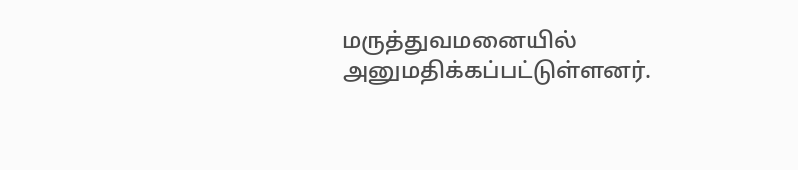மருத்துவமனையில் அனுமதிக்கப்பட்டுள்ளனர்.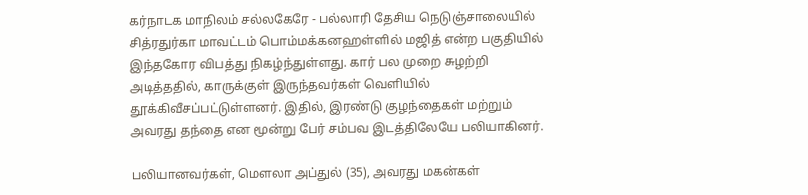கர்நாடக மாநிலம் சல்லகேரே - பல்லாரி தேசிய நெடுஞ்சாலையில் சித்ரதுர்கா மாவட்டம் பொம்மக்கனஹள்ளில் மஜித் என்ற பகுதியில் இந்தகோர விபத்து நிகழ்ந்துள்ளது. கார் பல முறை சுழற்றி அடித்ததில், காருக்குள் இருந்தவர்கள் வெளியில் தூக்கிவீசப்பட்டுள்ளனர். இதில், இரண்டு குழந்தைகள் மற்றும் அவரது தந்தை என மூன்று பேர் சம்பவ இடத்திலேயே பலியாகினர்.

பலியானவர்கள், மௌலா அப்துல் (35), அவரது மகன்கள்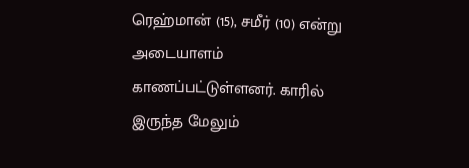ரெஹ்மான் (15), சமீர் (10) என்று அடையாளம் காணப்பட்டுள்ளனர். காரில் இருந்த மேலும்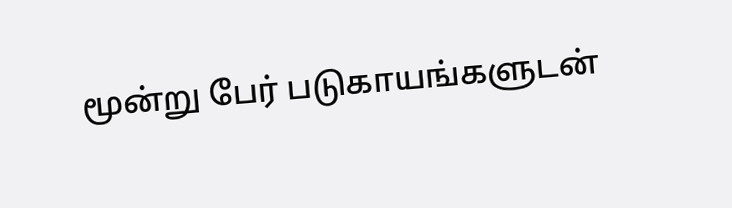மூன்று பேர் படுகாயங்களுடன்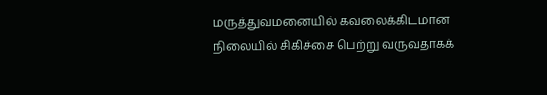மருத்துவமனையில் கவலைக்கிடமான நிலையில் சிகிச்சை பெற்று வருவதாகக்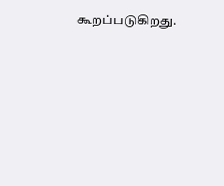கூறப்படுகிறது.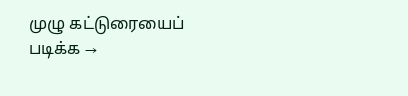முழு கட்டுரையைப் படிக்க →